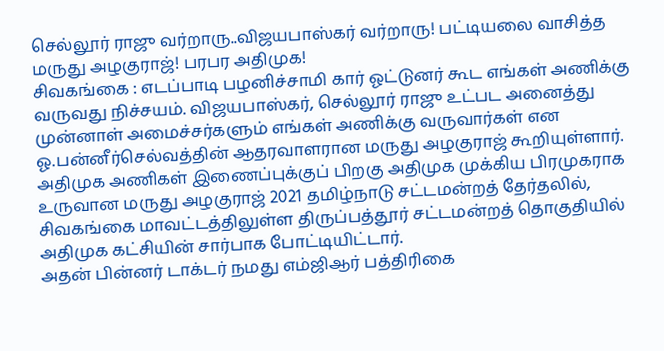செல்லூர் ராஜு வர்றாரு..விஜயபாஸ்கர் வர்றாரு! பட்டியலை வாசித்த மருது அழகுராஜ்! பரபர அதிமுக!
சிவகங்கை : எடப்பாடி பழனிச்சாமி கார் ஓட்டுனர் கூட எங்கள் அணிக்கு வருவது நிச்சயம். விஜயபாஸ்கர், செல்லூர் ராஜு உட்பட அனைத்து முன்னாள் அமைச்சர்களும் எங்கள் அணிக்கு வருவார்கள் என ஓ.பன்னீர்செல்வத்தின் ஆதரவாளரான மருது அழகுராஜ் கூறியுள்ளார்.
அதிமுக அணிகள் இணைப்புக்குப் பிறகு அதிமுக முக்கிய பிரமுகராக உருவான மருது அழகுராஜ் 2021 தமிழ்நாடு சட்டமன்றத் தேர்தலில், சிவகங்கை மாவட்டத்திலுள்ள திருப்பத்தூர் சட்டமன்றத் தொகுதியில் அதிமுக கட்சியின் சார்பாக போட்டியிட்டார்.
அதன் பின்னர் டாக்டர் நமது எம்ஜிஆர் பத்திரிகை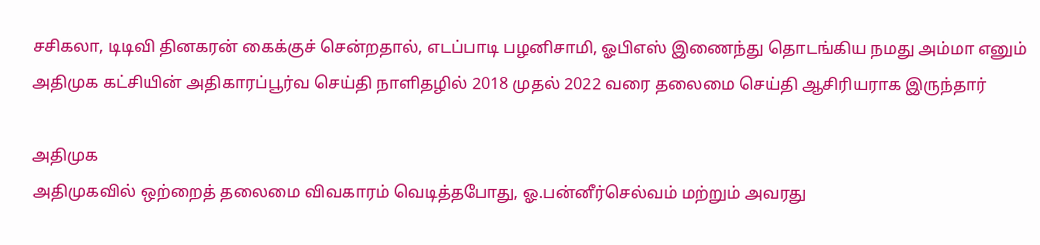சசிகலா, டிடிவி தினகரன் கைக்குச் சென்றதால், எடப்பாடி பழனிசாமி, ஓபிஎஸ் இணைந்து தொடங்கிய நமது அம்மா எனும் அதிமுக கட்சியின் அதிகாரப்பூர்வ செய்தி நாளிதழில் 2018 முதல் 2022 வரை தலைமை செய்தி ஆசிரியராக இருந்தார்

அதிமுக
அதிமுகவில் ஒற்றைத் தலைமை விவகாரம் வெடித்தபோது, ஓ.பன்னீர்செல்வம் மற்றும் அவரது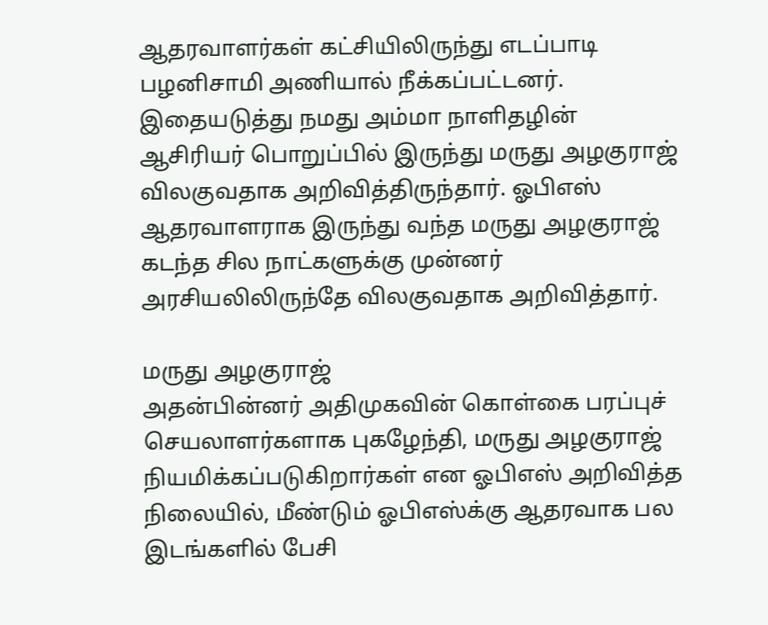ஆதரவாளர்கள் கட்சியிலிருந்து எடப்பாடி பழனிசாமி அணியால் நீக்கப்பட்டனர். இதையடுத்து நமது அம்மா நாளிதழின் ஆசிரியர் பொறுப்பில் இருந்து மருது அழகுராஜ் விலகுவதாக அறிவித்திருந்தார். ஓபிஎஸ் ஆதரவாளராக இருந்து வந்த மருது அழகுராஜ் கடந்த சில நாட்களுக்கு முன்னர் அரசியலிலிருந்தே விலகுவதாக அறிவித்தார்.

மருது அழகுராஜ்
அதன்பின்னர் அதிமுகவின் கொள்கை பரப்புச் செயலாளர்களாக புகழேந்தி, மருது அழகுராஜ் நியமிக்கப்படுகிறார்கள் என ஓபிஎஸ் அறிவித்த நிலையில், மீண்டும் ஓபிஎஸ்க்கு ஆதரவாக பல இடங்களில் பேசி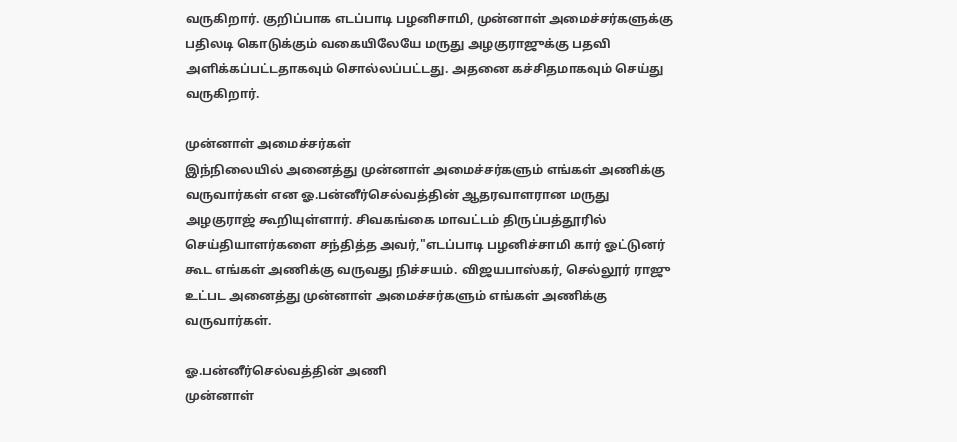வருகிறார். குறிப்பாக எடப்பாடி பழனிசாமி, முன்னாள் அமைச்சர்களுக்கு பதிலடி கொடுக்கும் வகையிலேயே மருது அழகுராஜுக்கு பதவி அளிக்கப்பட்டதாகவும் சொல்லப்பட்டது. அதனை கச்சிதமாகவும் செய்து வருகிறார்.

முன்னாள் அமைச்சர்கள்
இந்நிலையில் அனைத்து முன்னாள் அமைச்சர்களும் எங்கள் அணிக்கு வருவார்கள் என ஓ.பன்னீர்செல்வத்தின் ஆதரவாளரான மருது அழகுராஜ் கூறியுள்ளார். சிவகங்கை மாவட்டம் திருப்பத்தூரில் செய்தியாளர்களை சந்தித்த அவர்,"எடப்பாடி பழனிச்சாமி கார் ஓட்டுனர் கூட எங்கள் அணிக்கு வருவது நிச்சயம். விஜயபாஸ்கர், செல்லூர் ராஜு உட்பட அனைத்து முன்னாள் அமைச்சர்களும் எங்கள் அணிக்கு வருவார்கள்.

ஓ.பன்னீர்செல்வத்தின் அணி
முன்னாள்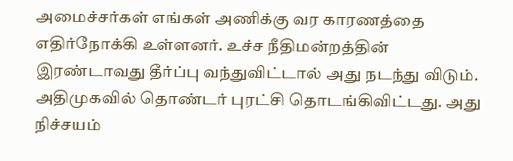அமைச்சர்கள் எங்கள் அணிக்கு வர காரணத்தை எதிர்நோக்கி உள்ளனர். உச்ச நீதிமன்றத்தின் இரண்டாவது தீர்ப்பு வந்துவிட்டால் அது நடந்து விடும். அதிமுகவில் தொண்டர் புரட்சி தொடங்கிவிட்டது. அது நிச்சயம்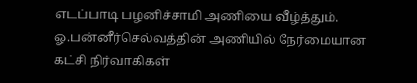எடப்பாடி பழனிச்சாமி அணியை வீழ்த்தும். ஓ.பன்னீர்செல்வத்தின் அணியில் நேர்மையான கட்சி நிர்வாகிகள்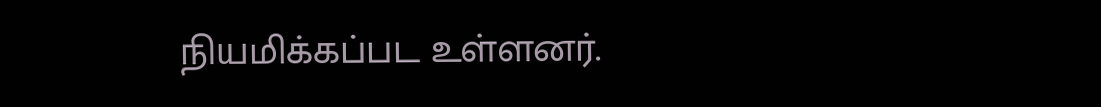நியமிக்கப்பட உள்ளனர்.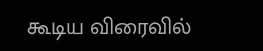கூடிய விரைவில்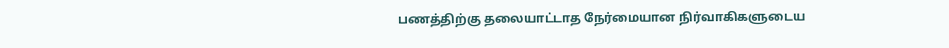பணத்திற்கு தலையாட்டாத நேர்மையான நிர்வாகிகளுடைய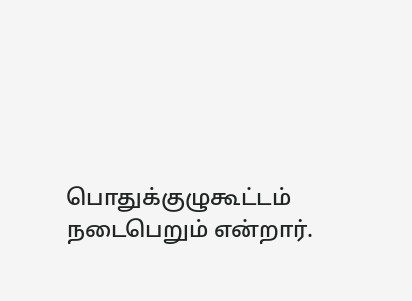பொதுக்குழுகூட்டம் நடைபெறும் என்றார்.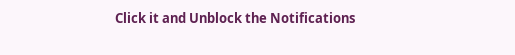Click it and Unblock the Notifications